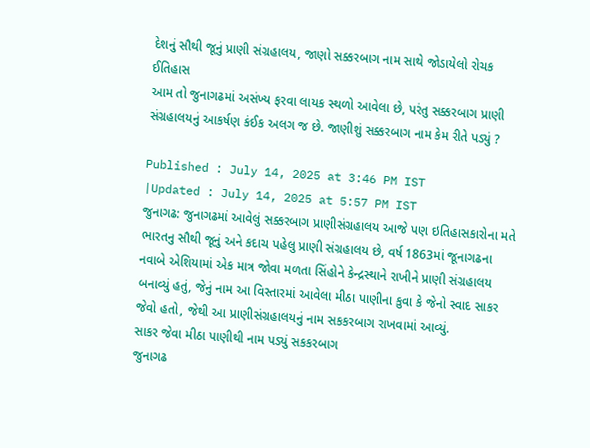દેશનું સૌથી જૂનું પ્રાણી સંગ્રહાલય, જાણો સક્કરબાગ નામ સાથે જોડાયેલો રોચક ઈતિહાસ
આમ તો જુનાગઢમાં અસંખ્ય ફરવા લાયક સ્થળો આવેલા છે, પરંતુ સક્કરબાગ પ્રાણી સંગ્રહાલયનું આકર્ષણ કંઈક અલગ જ છે. જાણીશું સક્કરબાગ નામ કેમ રીતે પડ્યું ?

Published : July 14, 2025 at 3:46 PM IST
|Updated : July 14, 2025 at 5:57 PM IST
જુનાગઢ: જુનાગઢમાં આવેલું સક્કરબાગ પ્રાણીસંગ્રહાલય આજે પણ ઇતિહાસકારોના મતે ભારતનુ સૌથી જૂનું અને કદાચ પહેલુ પ્રાણી સંગ્રહાલય છે, વર્ષ 1863માં જૂનાગઢના નવાબે એશિયામાં એક માત્ર જોવા મળતા સિંહોને કેન્દ્રસ્થાને રાખીને પ્રાણી સંગ્રહાલય બનાવ્યું હતું, જેનું નામ આ વિસ્તારમાં આવેલા મીઠા પાણીના કુવા કે જેનો સ્વાદ સાકર જેવો હતો, જેથી આ પ્રાણીસંગ્રહાલયનું નામ સકકરબાગ રાખવામાં આવ્યું.
સાકર જેવા મીઠા પાણીથી નામ પડ્યું સકકરબાગ
જુનાગઢ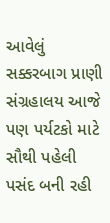આવેલું સક્કરબાગ પ્રાણી સંગ્રહાલય આજે પણ પર્યટકો માટે સૌથી પહેલી પસંદ બની રહી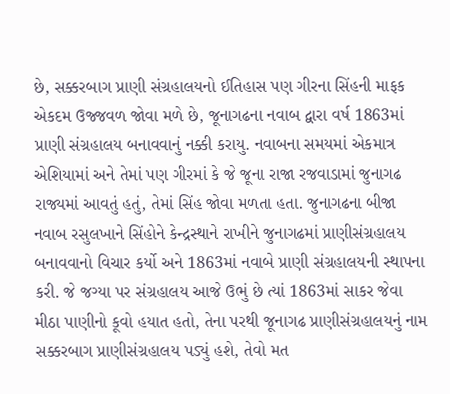છે, સક્કરબાગ પ્રાણી સંગ્રહાલયનો ઈતિહાસ પણ ગીરના સિંહની માફક એકદમ ઉજ્જવળ જોવા મળે છે, જૂનાગઢના નવાબ દ્વારા વર્ષ 1863માં પ્રાણી સંગ્રહાલય બનાવવાનું નક્કી કરાયુ. નવાબના સમયમાં એકમાત્ર એશિયામાં અને તેમાં પણ ગીરમાં કે જે જૂના રાજા રજવાડામાં જુનાગઢ રાજ્યમાં આવતું હતું, તેમાં સિંહ જોવા મળતા હતા. જુનાગઢના બીજા નવાબ રસુલખાને સિંહોને કેન્દ્રસ્થાને રાખીને જુનાગઢમાં પ્રાણીસંગ્રહાલય બનાવવાનો વિચાર કર્યો અને 1863માં નવાબે પ્રાણી સંગ્રહાલયની સ્થાપના કરી. જે જગ્યા પર સંગ્રહાલય આજે ઉભું છે ત્યાં 1863માં સાકર જેવા મીઠા પાણીનો કૂવો હયાત હતો, તેના પરથી જૂનાગઢ પ્રાણીસંગ્રહાલયનું નામ સક્કરબાગ પ્રાણીસંગ્રહાલય પડ્યું હશે, તેવો મત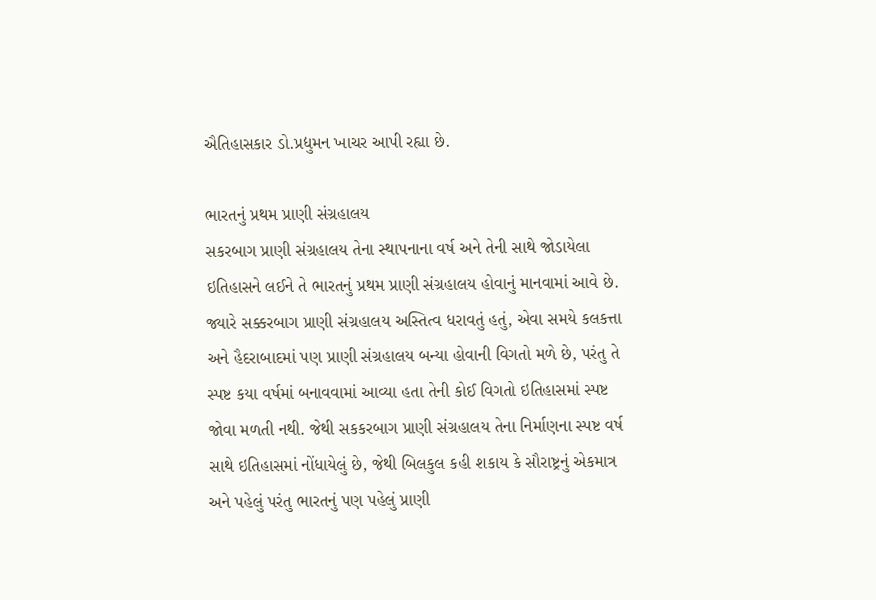ઐતિહાસકાર ડો.પ્રદ્યુમન ખાચર આપી રહ્યા છે.

ભારતનું પ્રથમ પ્રાણી સંગ્રહાલય
સકરબાગ પ્રાણી સંગ્રહાલય તેના સ્થાપનાના વર્ષ અને તેની સાથે જોડાયેલા ઇતિહાસને લઈને તે ભારતનું પ્રથમ પ્રાણી સંગ્રહાલય હોવાનું માનવામાં આવે છે. જ્યારે સક્કરબાગ પ્રાણી સંગ્રહાલય અસ્તિત્વ ધરાવતું હતું, એવા સમયે કલકત્તા અને હૈદરાબાદમાં પણ પ્રાણી સંગ્રહાલય બન્યા હોવાની વિગતો મળે છે, પરંતુ તે સ્પષ્ટ કયા વર્ષમાં બનાવવામાં આવ્યા હતા તેની કોઈ વિગતો ઇતિહાસમાં સ્પષ્ટ જોવા મળતી નથી. જેથી સકકરબાગ પ્રાણી સંગ્રહાલય તેના નિર્માણના સ્પષ્ટ વર્ષ સાથે ઇતિહાસમાં નોંધાયેલું છે, જેથી બિલકુલ કહી શકાય કે સૌરાષ્ટ્રનું એકમાત્ર અને પહેલું પરંતુ ભારતનું પણ પહેલું પ્રાણી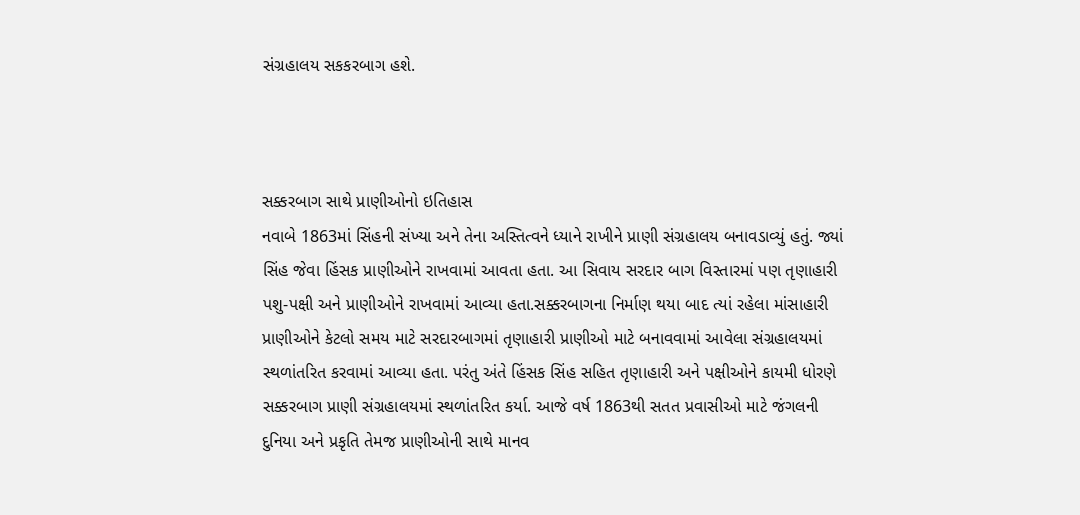સંગ્રહાલય સકકરબાગ હશે.



સક્કરબાગ સાથે પ્રાણીઓનો ઇતિહાસ
નવાબે 1863માં સિંહની સંખ્યા અને તેના અસ્તિત્વને ધ્યાને રાખીને પ્રાણી સંગ્રહાલય બનાવડાવ્યું હતું. જ્યાં સિંહ જેવા હિંસક પ્રાણીઓને રાખવામાં આવતા હતા. આ સિવાય સરદાર બાગ વિસ્તારમાં પણ તૃણાહારી પશુ-પક્ષી અને પ્રાણીઓને રાખવામાં આવ્યા હતા.સક્કરબાગના નિર્માણ થયા બાદ ત્યાં રહેલા માંસાહારી પ્રાણીઓને કેટલો સમય માટે સરદારબાગમાં તૃણાહારી પ્રાણીઓ માટે બનાવવામાં આવેલા સંગ્રહાલયમાં સ્થળાંતરિત કરવામાં આવ્યા હતા. પરંતુ અંતે હિંસક સિંહ સહિત તૃણાહારી અને પક્ષીઓને કાયમી ધોરણે સક્કરબાગ પ્રાણી સંગ્રહાલયમાં સ્થળાંતરિત કર્યા. આજે વર્ષ 1863થી સતત પ્રવાસીઓ માટે જંગલની દુનિયા અને પ્રકૃતિ તેમજ પ્રાણીઓની સાથે માનવ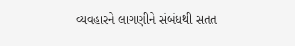વ્યવહારને લાગણીને સંબંધથી સતત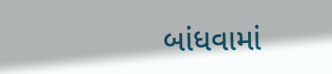બાંધવામાં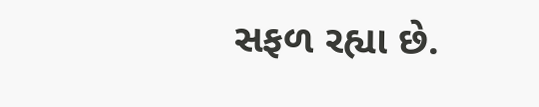સફળ રહ્યા છે.